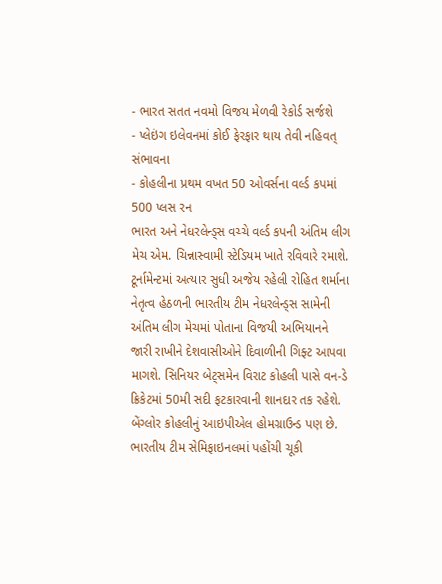- ભારત સતત નવમો વિજય મેળવી રેકોર્ડ સર્જશે
- પ્લેઇંગ ઇલેવનમાં કોઈ ફેરફાર થાય તેવી નહિવત્ સંભાવના
- કોહલીના પ્રથમ વખત 50 ઓવર્સના વર્લ્ડ કપમાં 500 પ્લસ રન
ભારત અને નેધરલેન્ડ્સ વચ્ચે વર્લ્ડ કપની અંતિમ લીગ મેચ એમ. ચિન્નાસ્વામી સ્ટેડિયમ ખાતે રવિવારે રમાશે. ટૂર્નામેન્ટમાં અત્યાર સુધી અજેય રહેલી રોહિત શર્માના નેતૃત્વ હેઠળની ભારતીય ટીમ નેધરલેન્ડ્સ સામેની અંતિમ લીગ મેચમાં પોતાના વિજયી અભિયાનને જારી રાખીને દેશવાસીઓને દિવાળીની ગિફ્ટ આપવા માગશે. સિનિયર બેટ્સમેન વિરાટ કોહલી પાસે વન-ડે ક્રિકેટમાં 50મી સદી ફટકારવાની શાનદાર તક રહેશે. બેંગ્લોર કોહલીનું આઇપીએલ હોમગ્રાઉન્ડ પણ છે. ભારતીય ટીમ સેમિફાઇનલમાં પહોંચી ચૂકી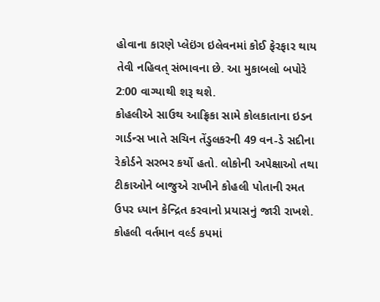હોવાના કારણે પ્લેઇંગ ઇલેવનમાં કોઈ ફેરફાર થાય તેવી નહિવત્ સંભાવના છે. આ મુકાબલો બપોરે 2:00 વાગ્યાથી શરૂ થશે.
કોહલીએ સાઉથ આફ્રિકા સામે કોલકાતાના ઇડન ગાર્ડન્સ ખાતે સચિન તેંડુલકરની 49 વન-ડે સદીના રેકોર્ડને સરભર કર્યો હતો. લોકોની અપેક્ષાઓ તથા ટીકાઓને બાજુએ રાખીને કોહલી પોતાની રમત ઉપર ધ્યાન કેન્દ્રિત કરવાનો પ્રયાસનું જારી રાખશે. કોહલી વર્તમાન વર્લ્ડ કપમાં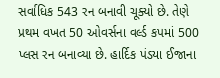સર્વાધિક 543 રન બનાવી ચૂક્યો છે. તેણે પ્રથમ વખત 50 ઓવર્સના વર્લ્ડ કપમાં 500 પ્લસ રન બનાવ્યા છે. હાર્દિક પંડયા ઈજાના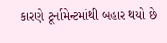કારણે ટૂર્નામેન્ટમાંથી બહાર થયો છે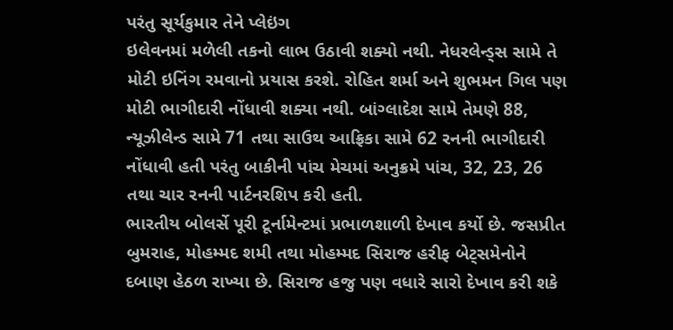પરંતુ સૂર્યકુમાર તેને પ્લેઇંગ
ઇલેવનમાં મળેલી તકનો લાભ ઉઠાવી શક્યો નથી. નેધરલેન્ડ્સ સામે તે મોટી ઇનિંગ રમવાનો પ્રયાસ કરશે. રોહિત શર્મા અને શુભમન ગિલ પણ મોટી ભાગીદારી નોંધાવી શક્યા નથી. બાંગ્લાદેશ સામે તેમણે 88, ન્યૂઝીલેન્ડ સામે 71 તથા સાઉથ આફ્રિકા સામે 62 રનની ભાગીદારી નોંધાવી હતી પરંતુ બાકીની પાંચ મેચમાં અનુક્રમે પાંચ, 32, 23, 26 તથા ચાર રનની પાર્ટનરશિપ કરી હતી.
ભારતીય બોલર્સે પૂરી ટૂર્નામેન્ટમાં પ્રભાળશાળી દેખાવ કર્યો છે. જસપ્રીત બુમરાહ, મોહમ્મદ શમી તથા મોહમ્મદ સિરાજ હરીફ બેટ્સમેનોને દબાણ હેઠળ રાખ્યા છે. સિરાજ હજુ પણ વધારે સારો દેખાવ કરી શકે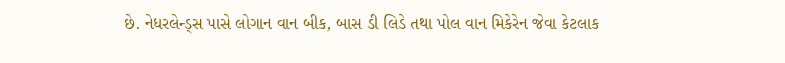છે. નેધરલેન્ડ્સ પાસે લોગાન વાન બીક, બાસ ડી લિડે તથા પોલ વાન મિકેરેન જેવા કેટલાક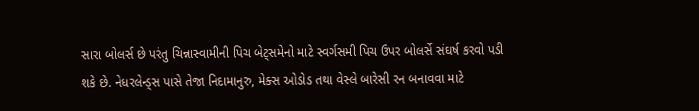સારા બોલર્સ છે પરંતુ ચિન્નાસ્વામીની પિચ બેટ્સમેનો માટે સ્વર્ગસમી પિચ ઉપર બોલર્સે સંઘર્ષ કરવો પડી શકે છે. નેધરલેન્ડ્સ પાસે તેજા નિદામાનુરુ, મેક્સ ઓડોડ તથા વેસ્લે બારેસી રન બનાવવા માટે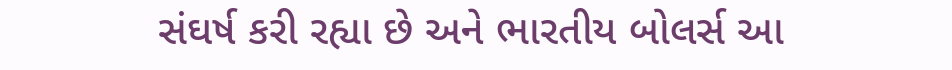સંઘર્ષ કરી રહ્યા છે અને ભારતીય બોલર્સ આ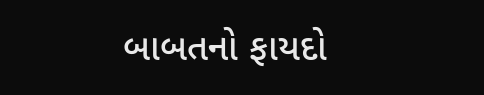બાબતનો ફાયદો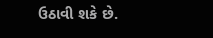ઉઠાવી શકે છે.